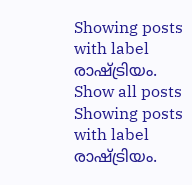Showing posts with label രാഷ്ട്രിയം. Show all posts
Showing posts with label രാഷ്ട്രിയം.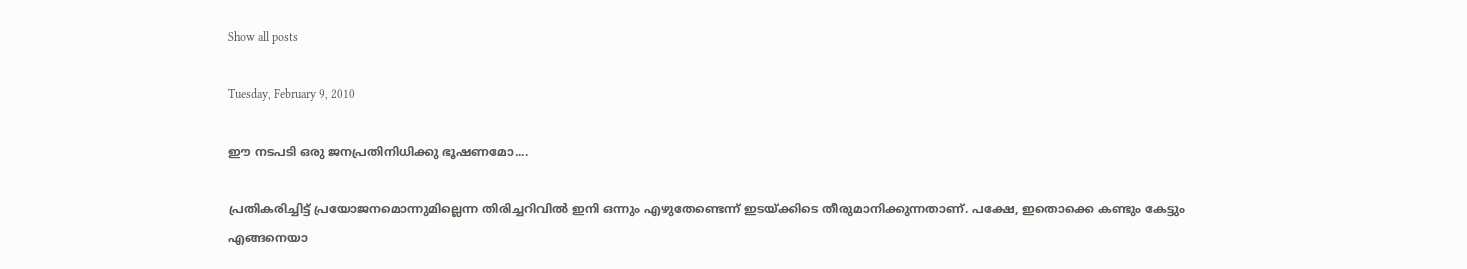Show all posts

Tuesday, February 9, 2010

ഈ നടപടി ഒരു ജനപ്രതിനിധിക്കു ഭൂഷണമോ....

പ്രതികരിച്ചിട്ട്‌ പ്രയോജനമൊന്നുമില്ലെന്ന തിരിച്ചറിവില്‍ ഇനി ഒന്നും എഴുതേണ്ടെന്ന്‌ ഇടയ്‌ക്കിടെ തീരുമാനിക്കുന്നതാണ്‌. പക്ഷേ, ഇതൊക്കെ കണ്ടും കേട്ടും എങ്ങനെയാ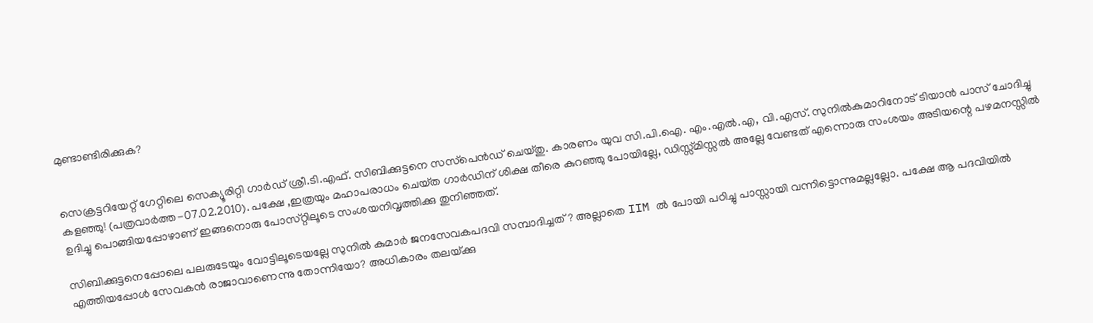മുണ്ടാണ്ടിരിക്കുക?


സെക്രട്ടറിയേറ്റ്‌ ഗേറ്റിലെ സെക്യൂരിറ്റി ഗാര്‍ഡ്‌ ശ്രീ.ടി.എഫ്‌. സിബിക്കുട്ടനെ സസ്‌പെന്‍ഡ്‌ ചെയ്‌തു. കാരണം യുവ സി.പി.ഐ. എം.എല്‍.എ, വി.എസ്‌. സുനില്‍കുമാറിനോട്‌ ടിയാന്‍ പാസ്‌ ചോദിച്ചു കളഞ്ഞു! (പത്രവാര്‍ത്ത-07.02.2010). പക്ഷേ ,ഇത്രയും മഹാപരാധം ചെയ്‌ത ഗാര്‍ഡിന്‌ ശിക്ഷ തീരെ കുറഞ്ഞു പോയില്ലേ, ഡിസ്സ്‌മിസ്സല്‍ അല്ലേ വേണ്ടത്‌ എന്നൊരു സംശയം അടിയന്റെ പഴമനസ്സില്‍ ഉദിച്ചു പൊങ്ങിയപ്പോഴാണ്‌ ഇങ്ങനൊരു പോസ്‌റ്റിലൂടെ സംശയനിവൃത്തിക്കു തുനിഞ്ഞത്‌.

സിബിക്കുട്ടനെപ്പോലെ പലരുടേയും വോട്ടിലൂടെയല്ലേ സുനില്‍ കുമാര്‍ ജനസേവകപദവി സമ്പാദിച്ചത്‌? അല്ലാതെ IIM ല്‍ പോയി പഠിച്ചു പാസ്സായി വന്നിട്ടൊന്നുമല്ലല്ലോ. പക്ഷേ ആ പദവിയില്‍ എത്തിയപ്പോള്‍ സേവകന്‍ രാജാവാണെന്നു തോന്നിയോ? അധികാരം തലയ്‌ക്കു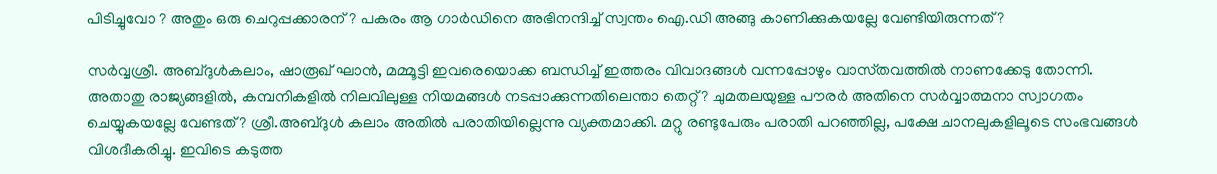പിടിച്ചുവോ ? അതും ഒരു ചെറുപ്പക്കാരന്‌ ? പകരം ആ ഗാര്‍ഡിനെ അഭിനന്ദിച്ച്‌ സ്വന്തം ഐ.ഡി അങ്ങു കാണിക്കുകയല്ലേ വേണ്ടിയിരുന്നത്‌?

സര്‍വ്വശ്രീ. അബ്ദുള്‍കലാം, ഷാരൂഖ്‌ ഘാന്‍, മമ്മൂട്ടി ഇവരെയൊക്ക ബന്ധിച്ച്‌ ഇത്തരം വിവാദങ്ങള്‍ വന്നപ്പോഴും വാസ്‌തവത്തില്‍ നാണക്കേടു തോന്നി. അതാതു രാജ്യങ്ങളില്‍, കമ്പനികളില്‍ നിലവിലുള്ള നിയമങ്ങള്‍ നടപ്പാക്കുന്നതിലെന്താ തെറ്റ്‌? ചുമതലയുള്ള പൗരര്‍ അതിനെ സര്‍വ്വാത്മനാ സ്വാഗതം ചെയ്യുകയല്ലേ വേണ്ടത്‌? ശ്രീ.അബ്ദുള്‍ കലാം അതില്‍ പരാതിയില്ലെന്നു വ്യക്തമാക്കി. മറ്റു രണ്ടുപേരും പരാതി പറഞ്ഞില്ല, പക്ഷേ ചാനലുകളിലൂടെ സംഭവങ്ങള്‍ വിശദീകരിച്ചു. ഇവിടെ കടുത്ത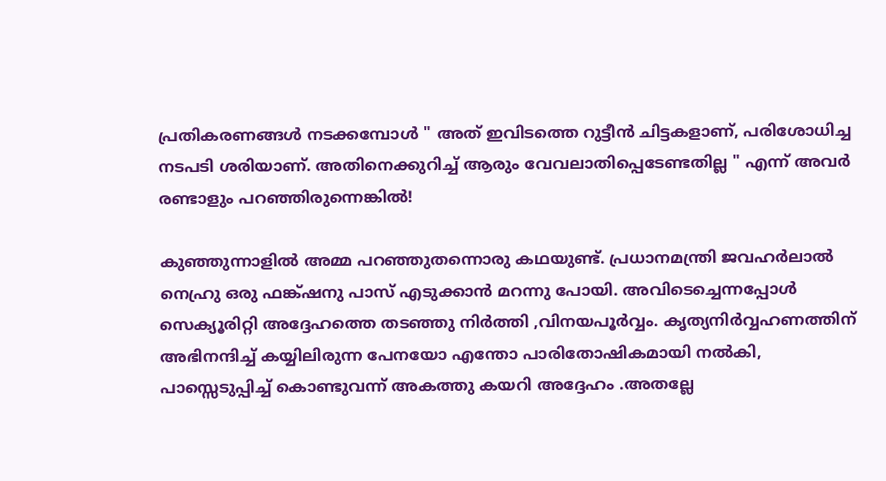പ്രതികരണങ്ങള്‍ നടക്കമ്പോള്‍ " അത്‌ ഇവിടത്തെ റുട്ടീന്‍ ചിട്ടകളാണ്‌, പരിശോധിച്ച നടപടി ശരിയാണ്‌. അതിനെക്കുറിച്ച്‌ ആരും വേവലാതിപ്പെടേണ്ടതില്ല " എന്ന്‌ അവര്‍ രണ്ടാളും പറഞ്ഞിരുന്നെങ്കില്‍!

കുഞ്ഞുന്നാളില്‍ അമ്മ പറഞ്ഞുതന്നൊരു കഥയുണ്ട്‌. പ്രധാനമന്ത്രി ജവഹര്‍ലാല്‍ നെഹ്രു ഒരു ഫങ്ക്‌ഷനു പാസ്‌ എടുക്കാന്‍ മറന്നു പോയി. അവിടെച്ചെന്നപ്പോള്‍ സെക്യൂരിറ്റി അദ്ദേഹത്തെ തടഞ്ഞു നിര്‍ത്തി ,വിനയപൂര്‍വ്വം. കൃത്യനിര്‍വ്വഹണത്തിന്‌ അഭിനന്ദിച്ച്‌ കയ്യിലിരുന്ന പേനയോ എന്തോ പാരിതോഷികമായി നല്‍കി, പാസ്സെടുപ്പിച്ച്‌ കൊണ്ടുവന്ന്‌ അകത്തു കയറി അദ്ദേഹം .അതല്ലേ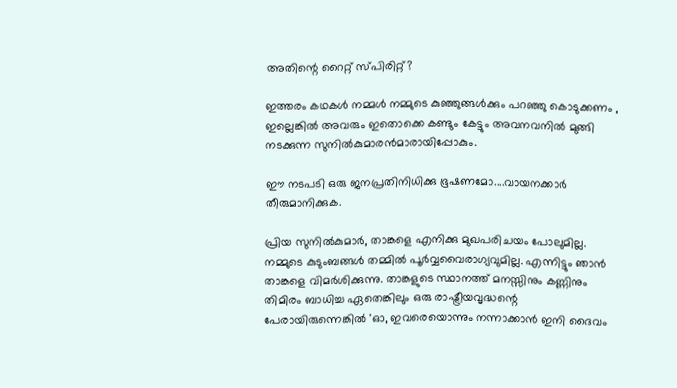അതിന്റെ റൈറ്റ്‌ സ്‌പിരിറ്റ്‌?

ഇത്തരം കഥകള്‍ നമ്മള്‍ നമ്മുടെ കുഞ്ഞുങ്ങള്‍ക്കും പറഞ്ഞു കൊടുക്കണം , ഇല്ലെങ്കില്‍ അവരും ഇതൊക്കെ കണ്ടും കേട്ടും അവനവനില്‍ മുങ്ങി നടക്കുന്ന സുനില്‍കുമാരന്‍മാരായിപ്പോകും.

ഈ നടപടി ഒരു ജനപ്രതിനിധിക്കു ഭൂഷണമോ....വായനക്കാര്‍ തീരുമാനിക്കുക.

പ്രിയ സുനില്‍കുമാര്‍, താങ്കളെ എനിക്കു മുഖപരിചയം പോലുമില്ല. നമ്മുടെ കുടുംബങ്ങള്‍ തമ്മില്‍ പൂര്‍വ്വവൈരാഗ്യവുമില്ല. എന്നിട്ടും ഞാന്‍ താങ്കളെ വിമര്‍ശിക്കുന്നു. താങ്കളുടെ സ്ഥാനത്ത്‌ മനസ്സിനും കണ്ണിനും തിമിരം ബാധിച്ച ഏതെങ്കിലും ഒരു രാഷ്ട്രീയവൃദ്ധന്റെ പേരായിരുന്നെങ്കില്‍ 'ഓ, ഇവരെയൊന്നും നന്നാക്കാന്‍ ഇനി ദൈവം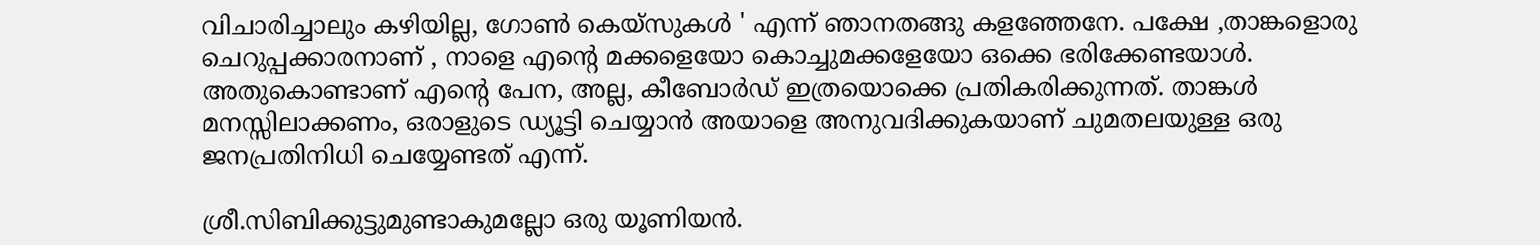വിചാരിച്ചാലും കഴിയില്ല, ഗോണ്‍ കെയ്‌സുകള്‍ ' എന്ന്‌ ഞാനതങ്ങു കളഞ്ഞേനേ. പക്ഷേ ,താങ്കളൊരു ചെറുപ്പക്കാരനാണ്‌ , നാളെ എന്റെ മക്കളെയോ കൊച്ചുമക്കളേയോ ഒക്കെ ഭരിക്കേണ്ടയാള്‍. അതുകൊണ്ടാണ്‌ എന്റെ പേന, അല്ല, കീബോര്‍ഡ്‌ ഇത്രയൊക്കെ പ്രതികരിക്കുന്നത്‌. താങ്കള്‍ മനസ്സിലാക്കണം, ഒരാളുടെ ഡ്യൂട്ടി ചെയ്യാന്‍ അയാളെ അനുവദിക്കുകയാണ്‌ ചുമതലയുള്ള ഒരു ജനപ്രതിനിധി ചെയ്യേണ്ടത്‌ എന്ന്‌.

ശ്രീ.സിബിക്കുട്ടുമുണ്ടാകുമല്ലോ ഒരു യൂണിയന്‍.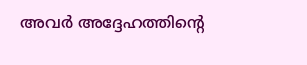അവര്‍ അദ്ദേഹത്തിന്റെ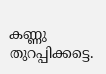കണ്ണു തുറപ്പിക്കട്ടെ.